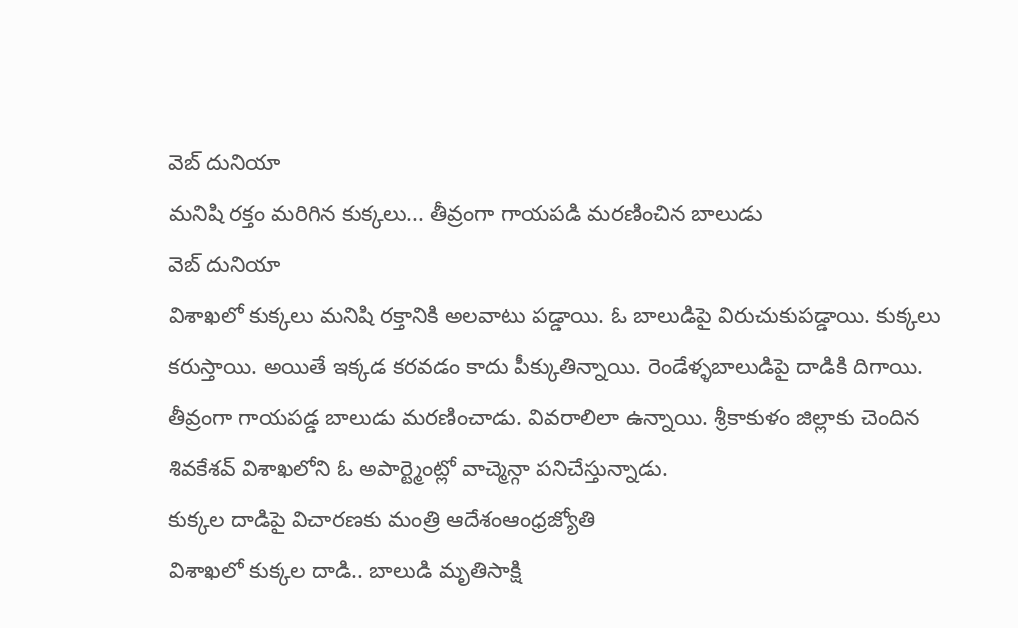వెబ్ దునియా
మనిషి రక్తం మరిగిన కుక్కలు... తీవ్రంగా గాయపడి మరణించిన బాలుడు
వెబ్ దునియా
విశాఖలో కుక్కలు మనిషి రక్తానికి అలవాటు పడ్డాయి. ఓ బాలుడిపై విరుచుకుపడ్డాయి. కుక్కలు కరుస్తాయి. అయితే ఇక్కడ కరవడం కాదు పీక్కుతిన్నాయి. రెండేళ్ళబాలుడిపై దాడికి దిగాయి. తీవ్రంగా గాయపడ్డ బాలుడు మరణించాడు. వివరాలిలా ఉన్నాయి. శ్రీకాకుళం జిల్లాకు చెందిన శివకేశవ్ విశాఖలోని ఓ అపార్ట్మెంట్లో వాచ్మెన్గా పనిచేస్తున్నాడు.
కుక్కల దాడిపై విచారణకు మంత్రి ఆదేశంఆంధ్రజ్యోతి
విశాఖలో కుక్కల దాడి.. బాలుడి మృతిసాక్షి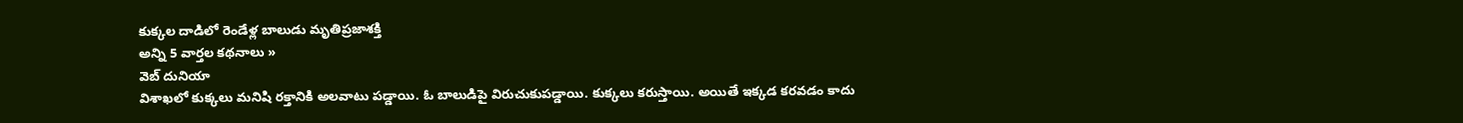కుక్కల దాడిలో రెండేళ్ల బాలుడు మృతిప్రజాశక్తి
అన్ని 5 వార్తల కథనాలు »
వెబ్ దునియా
విశాఖలో కుక్కలు మనిషి రక్తానికి అలవాటు పడ్డాయి. ఓ బాలుడిపై విరుచుకుపడ్డాయి. కుక్కలు కరుస్తాయి. అయితే ఇక్కడ కరవడం కాదు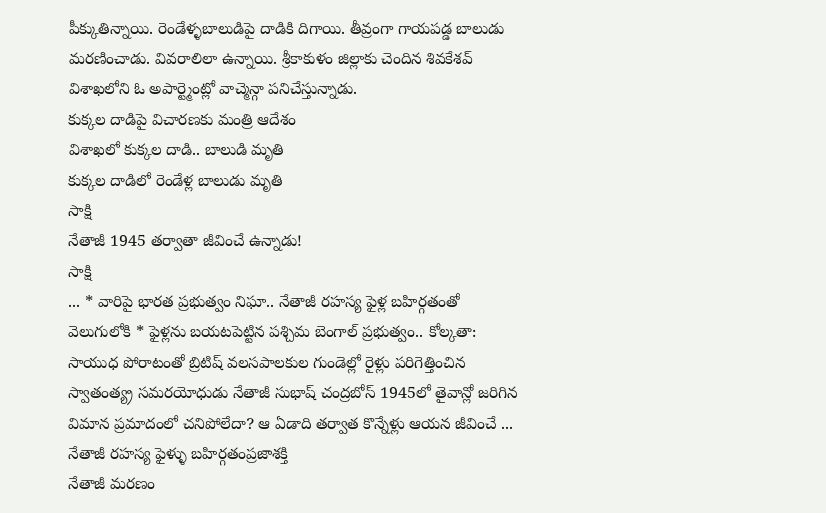పీక్కుతిన్నాయి. రెండేళ్ళబాలుడిపై దాడికి దిగాయి. తీవ్రంగా గాయపడ్డ బాలుడు మరణించాడు. వివరాలిలా ఉన్నాయి. శ్రీకాకుళం జిల్లాకు చెందిన శివకేశవ్ విశాఖలోని ఓ అపార్ట్మెంట్లో వాచ్మెన్గా పనిచేస్తున్నాడు.
కుక్కల దాడిపై విచారణకు మంత్రి ఆదేశం
విశాఖలో కుక్కల దాడి.. బాలుడి మృతి
కుక్కల దాడిలో రెండేళ్ల బాలుడు మృతి
సాక్షి
నేతాజీ 1945 తర్వాతా జీవించే ఉన్నాడు!
సాక్షి
... * వారిపై భారత ప్రభుత్వం నిఘా.. నేతాజీ రహస్య ఫైళ్ల బహిర్గతంతో వెలుగులోకి * ఫైళ్లను బయటపెట్టిన పశ్చిమ బెంగాల్ ప్రభుత్వం.. కోల్కతా: సాయుధ పోరాటంతో బ్రిటిష్ వలసపాలకుల గుండెల్లో రైళ్లు పరిగెత్తించిన స్వాతంత్య్ర సమరయోధుడు నేతాజీ సుభాష్ చంద్రబోస్ 1945లో తైవాన్లో జరిగిన విమాన ప్రమాదంలో చనిపోలేదా? ఆ ఏడాది తర్వాత కొన్నేళ్లు ఆయన జీవించే ...
నేతాజీ రహస్య ఫైళ్ళు బహిర్గతంప్రజాశక్తి
నేతాజీ మరణం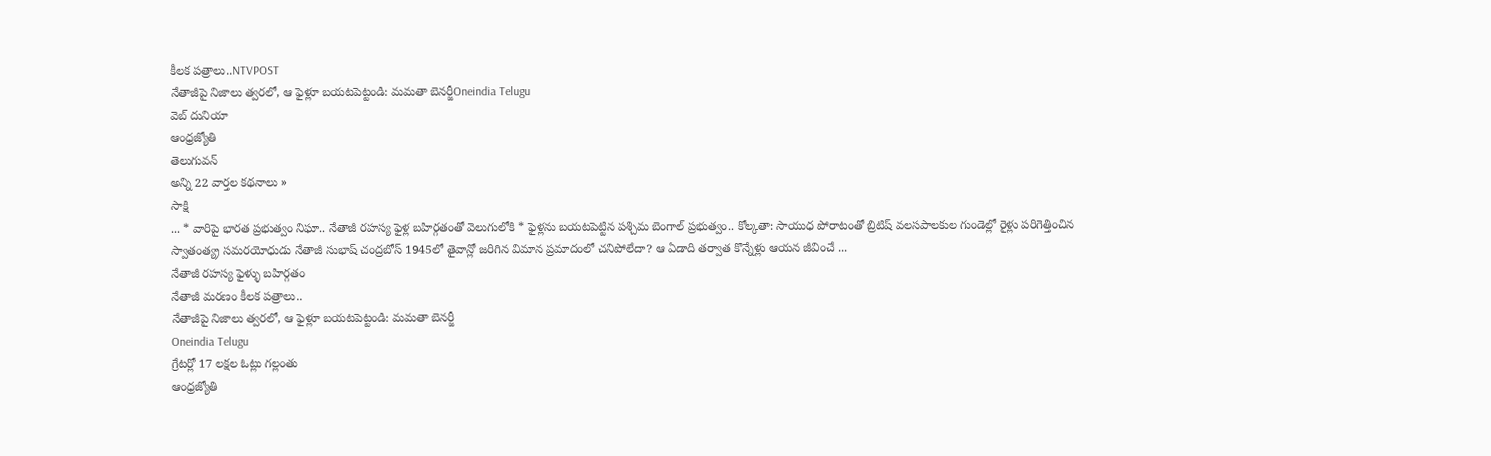కీలక పత్రాలు..NTVPOST
నేతాజీపై నిజాలు త్వరలో, ఆ ఫైళ్లూ బయటపెట్టండి: మమతా బెనర్జీOneindia Telugu
వెబ్ దునియా
ఆంధ్రజ్యోతి
తెలుగువన్
అన్ని 22 వార్తల కథనాలు »
సాక్షి
... * వారిపై భారత ప్రభుత్వం నిఘా.. నేతాజీ రహస్య ఫైళ్ల బహిర్గతంతో వెలుగులోకి * ఫైళ్లను బయటపెట్టిన పశ్చిమ బెంగాల్ ప్రభుత్వం.. కోల్కతా: సాయుధ పోరాటంతో బ్రిటిష్ వలసపాలకుల గుండెల్లో రైళ్లు పరిగెత్తించిన స్వాతంత్య్ర సమరయోధుడు నేతాజీ సుభాష్ చంద్రబోస్ 1945లో తైవాన్లో జరిగిన విమాన ప్రమాదంలో చనిపోలేదా? ఆ ఏడాది తర్వాత కొన్నేళ్లు ఆయన జీవించే ...
నేతాజీ రహస్య ఫైళ్ళు బహిర్గతం
నేతాజీ మరణం కీలక పత్రాలు..
నేతాజీపై నిజాలు త్వరలో, ఆ ఫైళ్లూ బయటపెట్టండి: మమతా బెనర్జీ
Oneindia Telugu
గ్రేటర్లో 17 లక్షల ఓట్లు గల్లంతు
ఆంధ్రజ్యోతి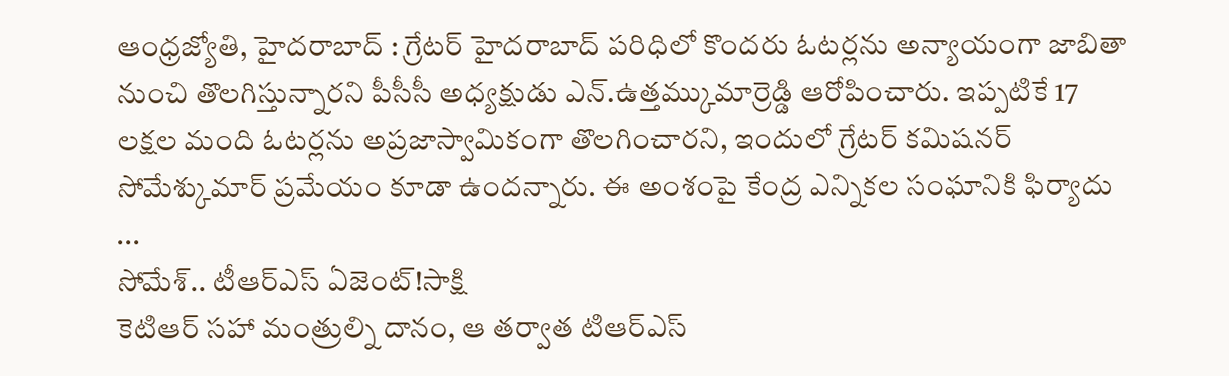ఆంధ్రజ్యోతి, హైదరాబాద్ : గ్రేటర్ హైదరాబాద్ పరిధిలో కొందరు ఓటర్లను అన్యాయంగా జాబితా నుంచి తొలగిస్తున్నారని పీసీసీ అధ్యక్షుడు ఎన్.ఉత్తమ్కుమార్రెడ్డి ఆరోపించారు. ఇప్పటికే 17 లక్షల మంది ఓటర్లను అప్రజాస్వామికంగా తొలగించారని, ఇందులో గ్రేటర్ కమిషనర్ సోమేశ్కుమార్ ప్రమేయం కూడా ఉందన్నారు. ఈ అంశంపై కేంద్ర ఎన్నికల సంఘానికి ఫిర్యాదు ...
సోమేశ్.. టీఆర్ఎస్ ఏజెంట్!సాక్షి
కెటిఆర్ సహా మంత్రుల్ని దానం, ఆ తర్వాత టిఆర్ఎస్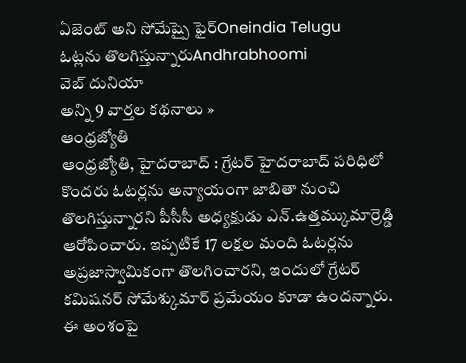ఏజెంట్ అని సోమేష్పై ఫైర్Oneindia Telugu
ఓట్లను తొలగిస్తున్నారుAndhrabhoomi
వెబ్ దునియా
అన్ని 9 వార్తల కథనాలు »
ఆంధ్రజ్యోతి
ఆంధ్రజ్యోతి, హైదరాబాద్ : గ్రేటర్ హైదరాబాద్ పరిధిలో కొందరు ఓటర్లను అన్యాయంగా జాబితా నుంచి తొలగిస్తున్నారని పీసీసీ అధ్యక్షుడు ఎన్.ఉత్తమ్కుమార్రెడ్డి ఆరోపించారు. ఇప్పటికే 17 లక్షల మంది ఓటర్లను అప్రజాస్వామికంగా తొలగించారని, ఇందులో గ్రేటర్ కమిషనర్ సోమేశ్కుమార్ ప్రమేయం కూడా ఉందన్నారు. ఈ అంశంపై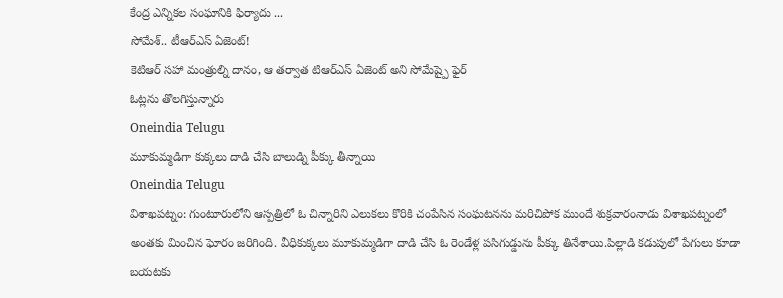కేంద్ర ఎన్నికల సంఘానికి ఫిర్యాదు ...
సోమేశ్.. టీఆర్ఎస్ ఏజెంట్!
కెటిఆర్ సహా మంత్రుల్ని దానం, ఆ తర్వాత టిఆర్ఎస్ ఏజెంట్ అని సోమేష్పై ఫైర్
ఓట్లను తొలగిస్తున్నారు
Oneindia Telugu
మూకుమ్మడిగా కుక్కలు దాడి చేసి బాలుడ్ని పీక్కు తీన్నాయి
Oneindia Telugu
విశాఖపట్నం: గుంటూరులోని ఆస్పత్రిలో ఓ చిన్నారిని ఎలుకలు కొరికి చంపేసిన సంఘటనను మరిచిపోక ముందే శుక్రవారంనాడు విశాఖపట్నంలో అంతకు మించిన ఘోరం జరిగింది. వీధికుక్కలు మూకుమ్మడిగా దాడి చేసి ఓ రెండేళ్ల పసిగుడ్డును పీక్కు తినేశాయి.పిల్లాడి కడుపులో పేగులు కూడా బయటకు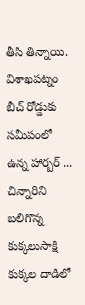తీసి తిన్నాయి. విశాఖపట్నం బీచ్ రోడ్డుకు సమీపంలో ఉన్న హార్బర్ ...
చిన్నారిని బలిగొన్న కుక్కలుసాక్షి
కుక్కల దాడిలో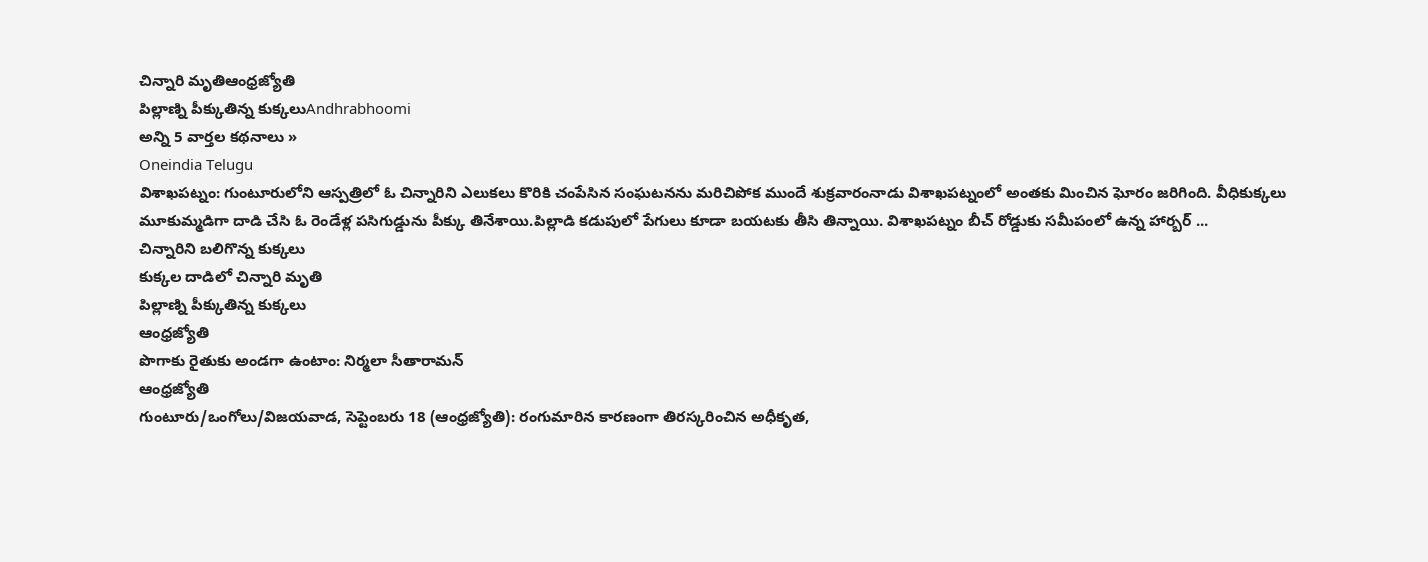చిన్నారి మృతిఆంధ్రజ్యోతి
పిల్లాణ్ని పీక్కుతిన్న కుక్కలుAndhrabhoomi
అన్ని 5 వార్తల కథనాలు »
Oneindia Telugu
విశాఖపట్నం: గుంటూరులోని ఆస్పత్రిలో ఓ చిన్నారిని ఎలుకలు కొరికి చంపేసిన సంఘటనను మరిచిపోక ముందే శుక్రవారంనాడు విశాఖపట్నంలో అంతకు మించిన ఘోరం జరిగింది. వీధికుక్కలు మూకుమ్మడిగా దాడి చేసి ఓ రెండేళ్ల పసిగుడ్డును పీక్కు తినేశాయి.పిల్లాడి కడుపులో పేగులు కూడా బయటకు తీసి తిన్నాయి. విశాఖపట్నం బీచ్ రోడ్డుకు సమీపంలో ఉన్న హార్బర్ ...
చిన్నారిని బలిగొన్న కుక్కలు
కుక్కల దాడిలో చిన్నారి మృతి
పిల్లాణ్ని పీక్కుతిన్న కుక్కలు
ఆంధ్రజ్యోతి
పొగాకు రైతుకు అండగా ఉంటాం: నిర్మలా సీతారామన్
ఆంధ్రజ్యోతి
గుంటూరు/ఒంగోలు/విజయవాడ, సెప్టెంబరు 18 (ఆంధ్రజ్యోతి): రంగుమారిన కారణంగా తిరస్కరించిన అధీకృత,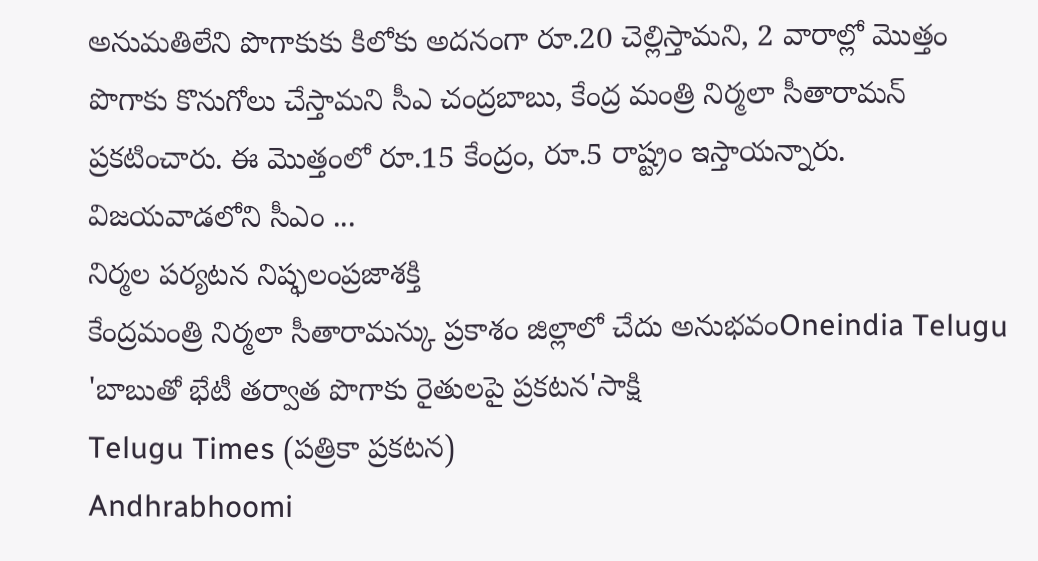అనుమతిలేని పొగాకుకు కిలోకు అదనంగా రూ.20 చెల్లిస్తామని, 2 వారాల్లో మొత్తం పొగాకు కొనుగోలు చేస్తామని సీఎ చంద్రబాబు, కేంద్ర మంత్రి నిర్మలా సీతారామన్ ప్రకటించారు. ఈ మొత్తంలో రూ.15 కేంద్రం, రూ.5 రాష్ట్రం ఇస్తాయన్నారు. విజయవాడలోని సీఎం ...
నిర్మల పర్యటన నిష్ఫలంప్రజాశక్తి
కేంద్రమంత్రి నిర్మలా సీతారామన్కు ప్రకాశం జిల్లాలో చేదు అనుభవంOneindia Telugu
'బాబుతో భేటీ తర్వాత పొగాకు రైతులపై ప్రకటన'సాక్షి
Telugu Times (పత్రికా ప్రకటన)
Andhrabhoomi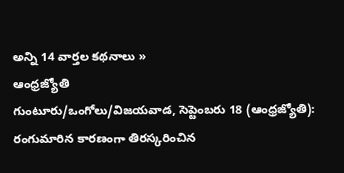అన్ని 14 వార్తల కథనాలు »
ఆంధ్రజ్యోతి
గుంటూరు/ఒంగోలు/విజయవాడ, సెప్టెంబరు 18 (ఆంధ్రజ్యోతి): రంగుమారిన కారణంగా తిరస్కరించిన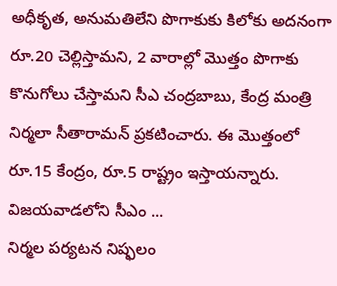అధీకృత, అనుమతిలేని పొగాకుకు కిలోకు అదనంగా రూ.20 చెల్లిస్తామని, 2 వారాల్లో మొత్తం పొగాకు కొనుగోలు చేస్తామని సీఎ చంద్రబాబు, కేంద్ర మంత్రి నిర్మలా సీతారామన్ ప్రకటించారు. ఈ మొత్తంలో రూ.15 కేంద్రం, రూ.5 రాష్ట్రం ఇస్తాయన్నారు. విజయవాడలోని సీఎం ...
నిర్మల పర్యటన నిష్ఫలం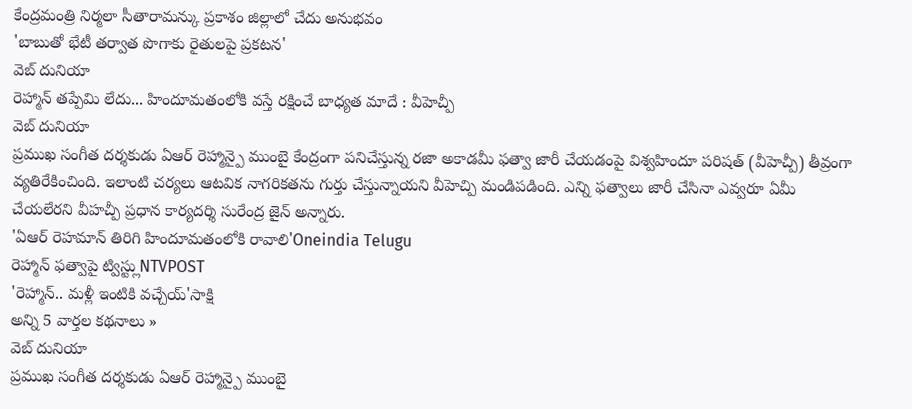కేంద్రమంత్రి నిర్మలా సీతారామన్కు ప్రకాశం జిల్లాలో చేదు అనుభవం
'బాబుతో భేటీ తర్వాత పొగాకు రైతులపై ప్రకటన'
వెబ్ దునియా
రెహ్మాన్ తప్పేమి లేదు... హిందూమతంలోకి వస్తే రక్షించే బాధ్యత మాదే : వీహెచ్పీ
వెబ్ దునియా
ప్రముఖ సంగీత దర్శకుడు ఏఆర్ రెహ్మాన్పై ముంబై కేంద్రంగా పనిచేస్తున్న రజా అకాడమీ ఫత్వా జారీ చేయడంపై విశ్వహిందూ పరిషత్ (వీహెచ్పీ) తీవ్రంగా వ్యతిరేకించింది. ఇలాంటి చర్యలు ఆటవిక నాగరికతను గుర్తు చేస్తున్నాయని వీహెచ్పి మండిపడింది. ఎన్ని ఫత్వాలు జారీ చేసినా ఎవ్వరూ ఏమీ చేయలేరని వీహచ్పీ ప్రధాన కార్యదర్శి సురేంద్ర జైన్ అన్నారు.
'ఏఆర్ రెహమాన్ తిరిగి హిందూమతంలోకి రావాలి'Oneindia Telugu
రెహ్మాన్ ఫత్వాపై ట్విస్ట్లుNTVPOST
'రెహ్మాన్.. మళ్లీ ఇంటికి వచ్చేయ్'సాక్షి
అన్ని 5 వార్తల కథనాలు »
వెబ్ దునియా
ప్రముఖ సంగీత దర్శకుడు ఏఆర్ రెహ్మాన్పై ముంబై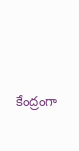కేంద్రంగా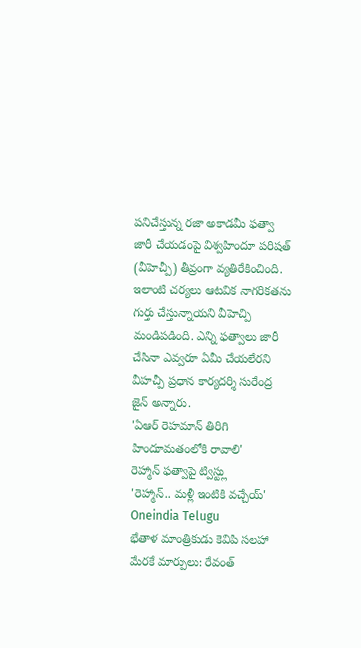పనిచేస్తున్న రజా అకాడమీ ఫత్వా జారీ చేయడంపై విశ్వహిందూ పరిషత్ (వీహెచ్పీ) తీవ్రంగా వ్యతిరేకించింది. ఇలాంటి చర్యలు ఆటవిక నాగరికతను గుర్తు చేస్తున్నాయని వీహెచ్పి మండిపడింది. ఎన్ని ఫత్వాలు జారీ చేసినా ఎవ్వరూ ఏమీ చేయలేరని వీహచ్పీ ప్రధాన కార్యదర్శి సురేంద్ర జైన్ అన్నారు.
'ఏఆర్ రెహమాన్ తిరిగి హిందూమతంలోకి రావాలి'
రెహ్మాన్ ఫత్వాపై ట్విస్ట్లు
'రెహ్మాన్.. మళ్లీ ఇంటికి వచ్చేయ్'
Oneindia Telugu
భేతాళ మాంత్రికుడు కెవిపి సలహా మేరకే మార్పులు: రేవంత్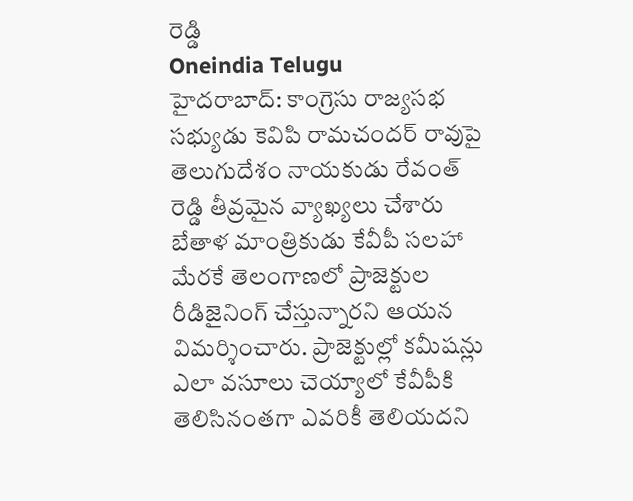రెడ్డి
Oneindia Telugu
హైదరాబాద్: కాంగ్రెసు రాజ్యసభ సభ్యుడు కెవిపి రామచందర్ రావుపై తెలుగుదేశం నాయకుడు రేవంత్ రెడ్డి తీవ్రమైన వ్యాఖ్యలు చేశారు బేతాళ మాంత్రికుడు కేవీపీ సలహా మేరకే తెలంగాణలో ప్రాజెక్టుల రీడిజైనింగ్ చేస్తున్నారని ఆయన విమర్శించారు. ప్రాజెక్టుల్లో కమీషన్లు ఎలా వసూలు చెయ్యాలో కేవీపీకి తెలిసినంతగా ఎవరికీ తెలియదని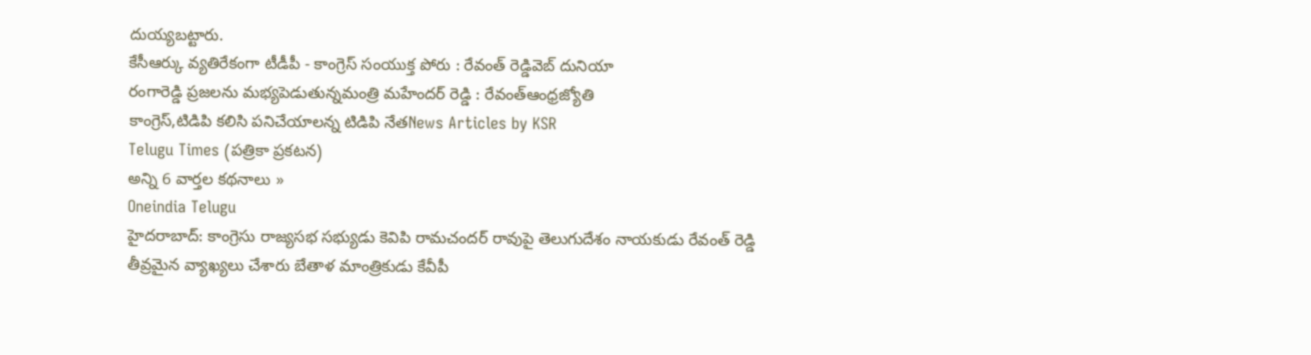దుయ్యబట్టారు.
కేసీఆర్కు వ్యతిరేకంగా టీడీపీ - కాంగ్రెస్ సంయుక్త పోరు : రేవంత్ రెడ్డివెబ్ దునియా
రంగారెడ్డి ప్రజలను మభ్యపెడుతున్నమంత్రి మహేందర్ రెడ్డి : రేవంత్ఆంధ్రజ్యోతి
కాంగ్రెస్,టిడిపి కలిసి పనిచేయాలన్న టిడిపి నేతNews Articles by KSR
Telugu Times (పత్రికా ప్రకటన)
అన్ని 6 వార్తల కథనాలు »
Oneindia Telugu
హైదరాబాద్: కాంగ్రెసు రాజ్యసభ సభ్యుడు కెవిపి రామచందర్ రావుపై తెలుగుదేశం నాయకుడు రేవంత్ రెడ్డి తీవ్రమైన వ్యాఖ్యలు చేశారు బేతాళ మాంత్రికుడు కేవీపీ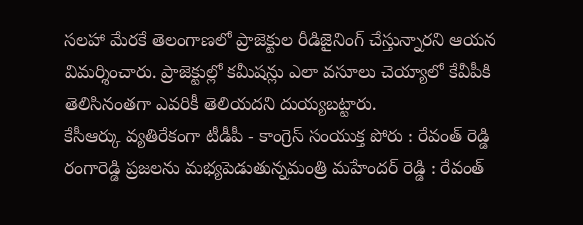సలహా మేరకే తెలంగాణలో ప్రాజెక్టుల రీడిజైనింగ్ చేస్తున్నారని ఆయన విమర్శించారు. ప్రాజెక్టుల్లో కమీషన్లు ఎలా వసూలు చెయ్యాలో కేవీపీకి తెలిసినంతగా ఎవరికీ తెలియదని దుయ్యబట్టారు.
కేసీఆర్కు వ్యతిరేకంగా టీడీపీ - కాంగ్రెస్ సంయుక్త పోరు : రేవంత్ రెడ్డి
రంగారెడ్డి ప్రజలను మభ్యపెడుతున్నమంత్రి మహేందర్ రెడ్డి : రేవంత్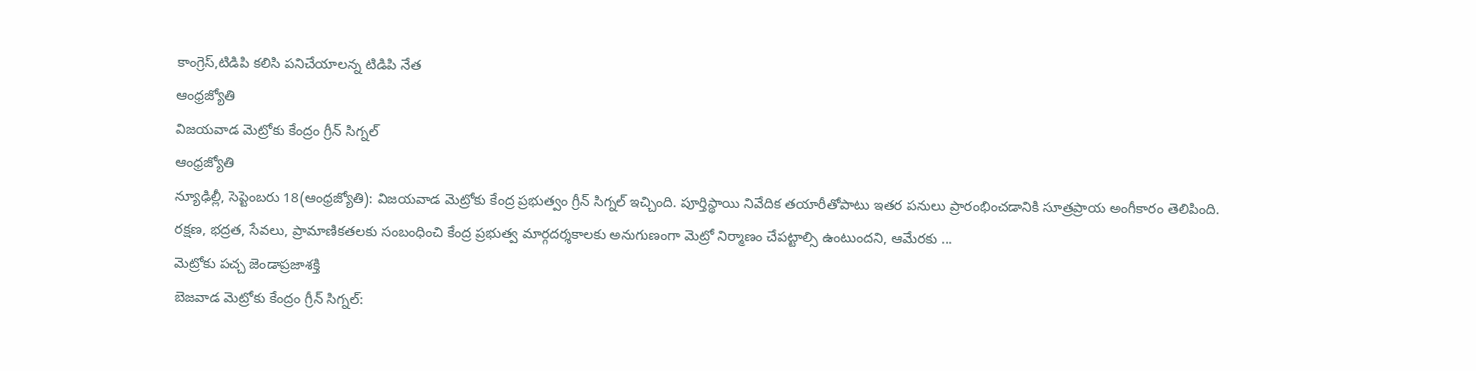కాంగ్రెస్,టిడిపి కలిసి పనిచేయాలన్న టిడిపి నేత
ఆంధ్రజ్యోతి
విజయవాడ మెట్రోకు కేంద్రం గ్రీన్ సిగ్నల్
ఆంధ్రజ్యోతి
న్యూఢిల్లీ, సెప్టెంబరు 18(ఆంధ్రజ్యోతి): విజయవాడ మెట్రోకు కేంద్ర ప్రభుత్వం గ్రీన్ సిగ్నల్ ఇచ్చింది. పూర్తిస్థాయి నివేదిక తయారీతోపాటు ఇతర పనులు ప్రారంభించడానికి సూత్రప్రాయ అంగీకారం తెలిపింది. రక్షణ, భద్రత, సేవలు, ప్రామాణికతలకు సంబంధించి కేంద్ర ప్రభుత్వ మార్గదర్శకాలకు అనుగుణంగా మెట్రో నిర్మాణం చేపట్టాల్సి ఉంటుందని, ఆమేరకు ...
మెట్రోకు పచ్చ జెండాప్రజాశక్తి
బెజవాడ మెట్రోకు కేంద్రం గ్రీన్ సిగ్నల్: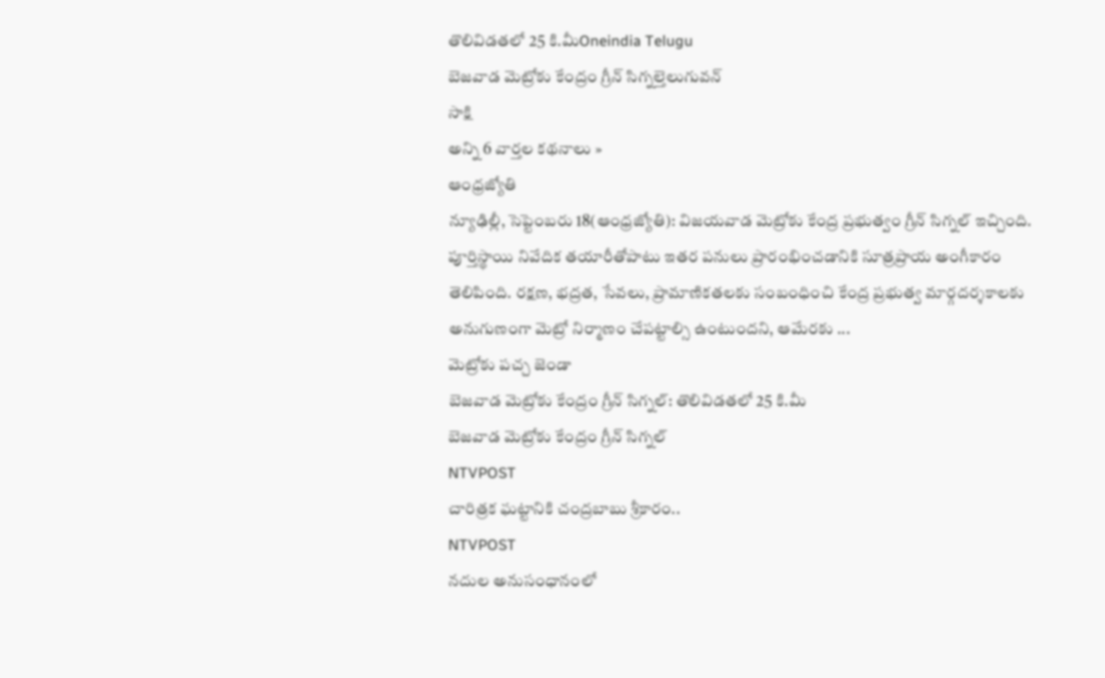తొలివిడతలో 25 కి.మీOneindia Telugu
బెజవాడ మెట్రోకు కేంద్రం గ్రీన్ సిగ్నల్తెలుగువన్
సాక్షి
అన్ని 6 వార్తల కథనాలు »
ఆంధ్రజ్యోతి
న్యూఢిల్లీ, సెప్టెంబరు 18(ఆంధ్రజ్యోతి): విజయవాడ మెట్రోకు కేంద్ర ప్రభుత్వం గ్రీన్ సిగ్నల్ ఇచ్చింది. పూర్తిస్థాయి నివేదిక తయారీతోపాటు ఇతర పనులు ప్రారంభించడానికి సూత్రప్రాయ అంగీకారం తెలిపింది. రక్షణ, భద్రత, సేవలు, ప్రామాణికతలకు సంబంధించి కేంద్ర ప్రభుత్వ మార్గదర్శకాలకు అనుగుణంగా మెట్రో నిర్మాణం చేపట్టాల్సి ఉంటుందని, ఆమేరకు ...
మెట్రోకు పచ్చ జెండా
బెజవాడ మెట్రోకు కేంద్రం గ్రీన్ సిగ్నల్: తొలివిడతలో 25 కి.మీ
బెజవాడ మెట్రోకు కేంద్రం గ్రీన్ సిగ్నల్
NTVPOST
చారిత్రక ఘట్టానికి చంద్రబాబు శ్రీకారం..
NTVPOST
నదుల అనుసంధానంలో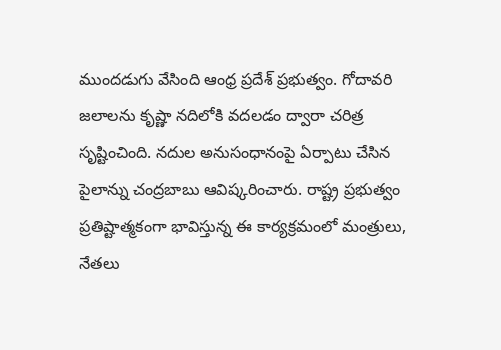ముందడుగు వేసింది ఆంధ్ర ప్రదేశ్ ప్రభుత్వం. గోదావరి జలాలను కృష్ణా నదిలోకి వదలడం ద్వారా చరిత్ర సృష్టించింది. నదుల అనుసంధానంపై ఏర్పాటు చేసిన పైలాన్ను చంద్రబాబు ఆవిష్కరించారు. రాష్ట్ర ప్రభుత్వం ప్రతిష్టాత్మకంగా భావిస్తున్న ఈ కార్యక్రమంలో మంత్రులు, నేతలు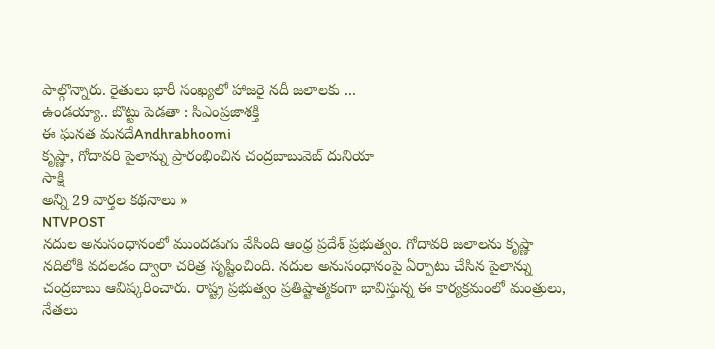పాల్గొన్నారు. రైతులు భారీ సంఖ్యలో హాజరై నదీ జలాలకు ...
ఉండయ్యా.. బొట్టు పెడతా : సిఎంప్రజాశక్తి
ఈ ఘనత మనదేAndhrabhoomi
కృష్ణా, గోదావరి పైలాన్ను ప్రారంభించిన చంద్రబాబువెబ్ దునియా
సాక్షి
అన్ని 29 వార్తల కథనాలు »
NTVPOST
నదుల అనుసంధానంలో ముందడుగు వేసింది ఆంధ్ర ప్రదేశ్ ప్రభుత్వం. గోదావరి జలాలను కృష్ణా నదిలోకి వదలడం ద్వారా చరిత్ర సృష్టించింది. నదుల అనుసంధానంపై ఏర్పాటు చేసిన పైలాన్ను చంద్రబాబు ఆవిష్కరించారు. రాష్ట్ర ప్రభుత్వం ప్రతిష్టాత్మకంగా భావిస్తున్న ఈ కార్యక్రమంలో మంత్రులు, నేతలు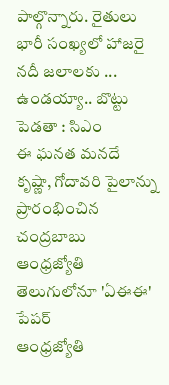పాల్గొన్నారు. రైతులు భారీ సంఖ్యలో హాజరై నదీ జలాలకు ...
ఉండయ్యా.. బొట్టు పెడతా : సిఎం
ఈ ఘనత మనదే
కృష్ణా, గోదావరి పైలాన్ను ప్రారంభించిన చంద్రబాబు
ఆంధ్రజ్యోతి
తెలుగులోనూ 'ఏఈఈ' పేపర్
ఆంధ్రజ్యోతి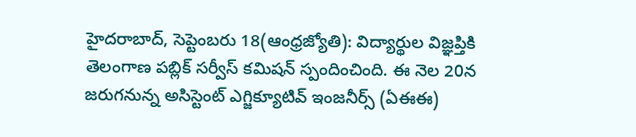హైదరాబాద్, సెప్టెంబరు 18(ఆంధ్రజ్యోతి): విద్యార్థుల విజ్ఞప్తికి తెలంగాణ పబ్లిక్ సర్వీస్ కమిషన్ స్పందించింది. ఈ నెల 20న జరుగనున్న అసిస్టెంట్ ఎగ్జిక్యూటివ్ ఇంజనీర్స్ (ఏఈఈ)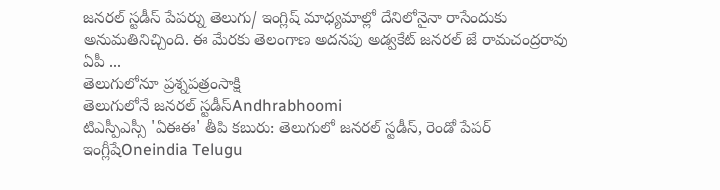జనరల్ స్టడీస్ పేపర్ను తెలుగు/ ఇంగ్లిష్ మాధ్యమాల్లో దేనిలోనైనా రాసేందుకు అనుమతినిచ్చింది. ఈ మేరకు తెలంగాణ అదనపు అడ్వకేట్ జనరల్ జే రామచంద్రరావు ఏపీ ...
తెలుగులోనూ ప్రశ్నపత్రంసాక్షి
తెలుగులోనే జనరల్ స్టడీస్Andhrabhoomi
టిఎస్పీఎస్సీ 'ఏఈఈ' తీపి కబురు: తెలుగులో జనరల్ స్టడీస్, రెండో పేపర్ ఇంగ్లీషేOneindia Telugu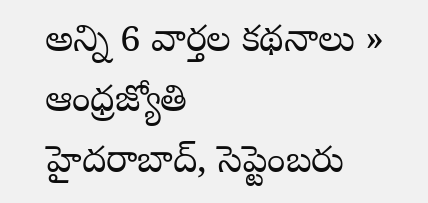అన్ని 6 వార్తల కథనాలు »
ఆంధ్రజ్యోతి
హైదరాబాద్, సెప్టెంబరు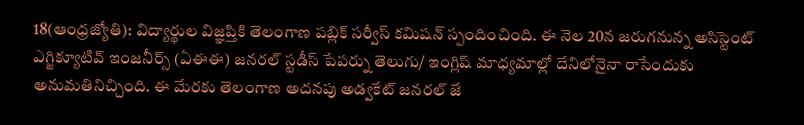18(ఆంధ్రజ్యోతి): విద్యార్థుల విజ్ఞప్తికి తెలంగాణ పబ్లిక్ సర్వీస్ కమిషన్ స్పందించింది. ఈ నెల 20న జరుగనున్న అసిస్టెంట్ ఎగ్జిక్యూటివ్ ఇంజనీర్స్ (ఏఈఈ) జనరల్ స్టడీస్ పేపర్ను తెలుగు/ ఇంగ్లిష్ మాధ్యమాల్లో దేనిలోనైనా రాసేందుకు అనుమతినిచ్చింది. ఈ మేరకు తెలంగాణ అదనపు అడ్వకేట్ జనరల్ జే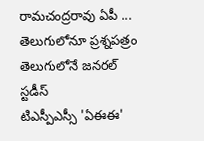రామచంద్రరావు ఏపీ ...
తెలుగులోనూ ప్రశ్నపత్రం
తెలుగులోనే జనరల్ స్టడీస్
టిఎస్పీఎస్సీ 'ఏఈఈ'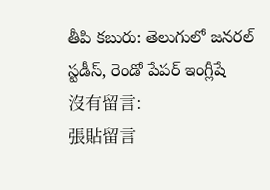తీపి కబురు: తెలుగులో జనరల్ స్టడీస్, రెండో పేపర్ ఇంగ్లీషే
沒有留言:
張貼留言